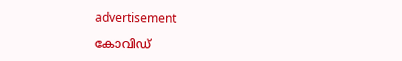advertisement

കോവിഡ്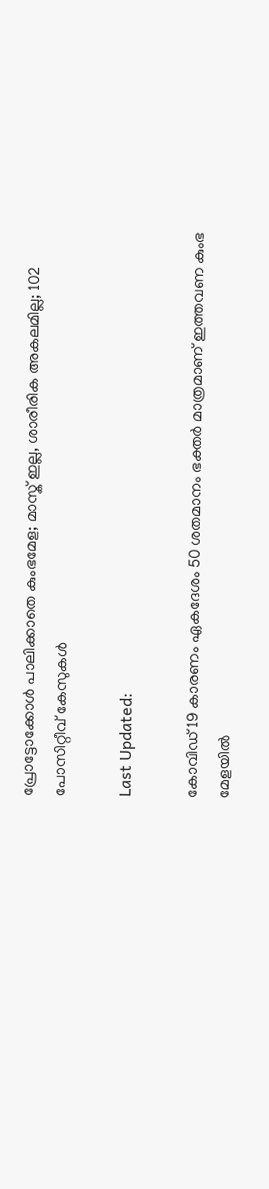പ്രോട്ടോക്കോൾ പാലിക്കാതെ കുംഭമേള; മാസ്ക് ഇല്ല, ശാരീരിക അകലമില്ല; 102 പോസിറ്റീവ് കേസുകൾ

Last Updated:

കോവിഡ് 19 കാരണം ഏകദേശം 50 ശതമാനം ഭക്തർ മാത്രമാണ് ഇത്തവണ കുംഭ മേളയിൽ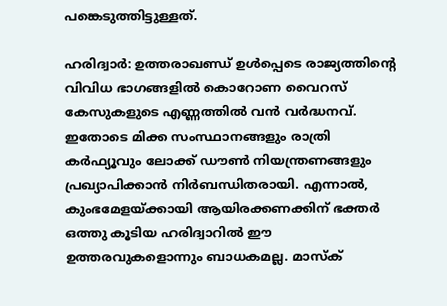പങ്കെടുത്തിട്ടുള്ളത്.

ഹരിദ്വാർ: ഉത്തരാഖണ്ഡ് ഉൾപ്പെടെ രാജ്യത്തിന്റെ വിവിധ ഭാഗങ്ങളിൽ കൊറോണ വൈറസ് കേസുകളുടെ എണ്ണത്തിൽ വൻ വർദ്ധനവ്. ഇതോടെ മിക്ക സംസ്ഥാനങ്ങളും രാത്രി കർഫ്യൂവും ലോക്ക് ഡൗൺ നിയന്ത്രണങ്ങളും പ്രഖ്യാപിക്കാൻ നിർബന്ധിതരായി. എന്നാൽ, കുംഭമേളയ്ക്കായി ആയിരക്കണക്കിന് ഭക്തർ ഒത്തു കൂടിയ ഹരിദ്വാറിൽ ഈ ഉത്തരവുകളൊന്നും ബാധകമല്ല. മാസ്ക്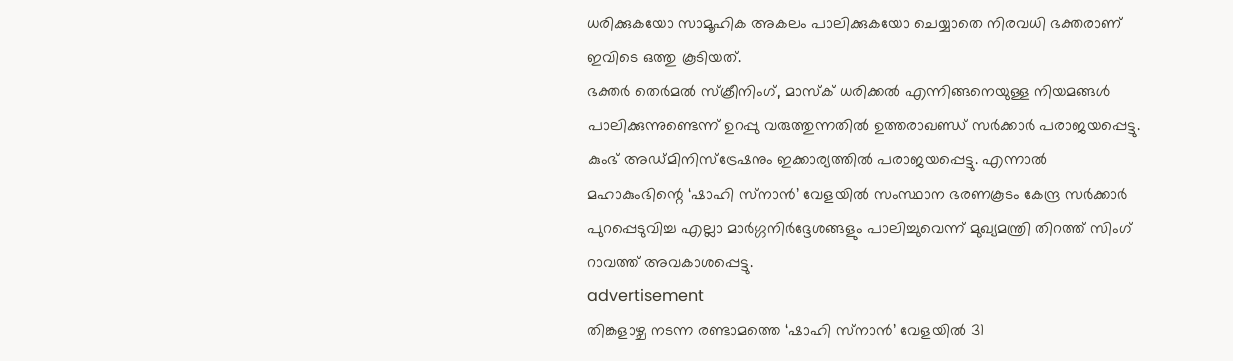ധരിക്കുകയോ സാമൂഹിക അകലം പാലിക്കുകയോ ചെയ്യാതെ നിരവധി ഭക്തരാണ് ഇവിടെ ഒത്തു കൂടിയത്.
ഭക്തർ തെർമൽ സ്ക്രീനിംഗ്, മാസ്ക് ധരിക്കൽ എന്നിങ്ങനെയുള്ള നിയമങ്ങൾ പാലിക്കുന്നുണ്ടെന്ന് ഉറപ്പു വരുത്തുന്നതിൽ ഉത്തരാഖണ്ഡ് സർക്കാർ പരാജയപ്പെട്ടു. കുംഭ് അഡ്മിനിസ്ട്രേഷനും ഇക്കാര്യത്തിൽ പരാജയപ്പെട്ടു. എന്നാൽ മഹാകുംഭിന്റെ ‘ഷാഹി സ്‌നാൻ’ വേളയിൽ സംസ്ഥാന ഭരണകൂടം കേന്ദ്ര സർക്കാർ പുറപ്പെടുവിച്ച എല്ലാ മാർഗ്ഗനിർദ്ദേശങ്ങളും പാലിച്ചുവെന്ന് മുഖ്യമന്ത്രി തിറത്ത് സിംഗ് റാവത്ത് അവകാശപ്പെട്ടു.
advertisement
തിങ്കളാഴ്ച നടന്ന രണ്ടാമത്തെ ‘ഷാഹി സ്‌നാൻ’ വേളയിൽ 31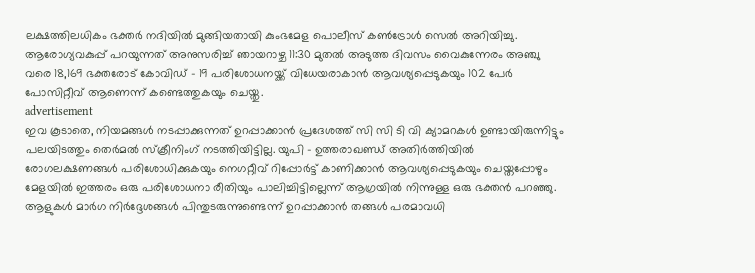ലക്ഷത്തിലധികം ഭക്തർ നദിയിൽ മുങ്ങിയതായി കുംഭമേള പൊലീസ് കൺട്രോൾ സെൽ അറിയിച്ചു. ആരോഗ്യവകുപ്പ് പറയുന്നത് അനുസരിച്ച് ഞായറാഴ്ച 11:30 മുതൽ അടുത്ത ദിവസം വൈകുന്നേരം അഞ്ചു വരെ 18,169 ഭക്തരോട് കോവിഡ് - 19 പരിശോധനയ്ക്ക് വിധേയരാകാൻ ആവശ്യപ്പെടുകയും 102 പേർ പോസിറ്റീവ് ആണെന്ന് കണ്ടെത്തുകയും ചെയ്തു.
advertisement
ഇവ കൂടാതെ, നിയമങ്ങൾ നടപ്പാക്കുന്നത് ഉറപ്പാക്കാൻ പ്രദേശത്ത് സി സി ടി വി ക്യാമറകൾ ഉണ്ടായിരുന്നിട്ടും പലയിടത്തും തെർമൽ സ്ക്രീനിംഗ് നടത്തിയിട്ടില്ല. യുപി - ഉത്തരാഖണ്ഡ് അതിർത്തിയിൽ രോഗലക്ഷണങ്ങൾ പരിശോധിക്കുകയും നെഗറ്റീവ് റിപ്പോർട്ട് കാണിക്കാൻ ആവശ്യപ്പെടുകയും ചെയ്തപ്പോഴും മേളയിൽ ഇത്തരം ഒരു പരിശോധനാ രീതിയും പാലിച്ചിട്ടില്ലെന്ന് ആഗ്രയിൽ നിന്നുള്ള ഒരു ഭക്തൻ പറഞ്ഞു.
ആളുകൾ‌ മാർ‌ഗ നിർ‌ദ്ദേശങ്ങൾ പിന്തുടരുന്നുണ്ടെന്ന് ഉറപ്പാക്കാൻ തങ്ങൾ‌ പരമാവധി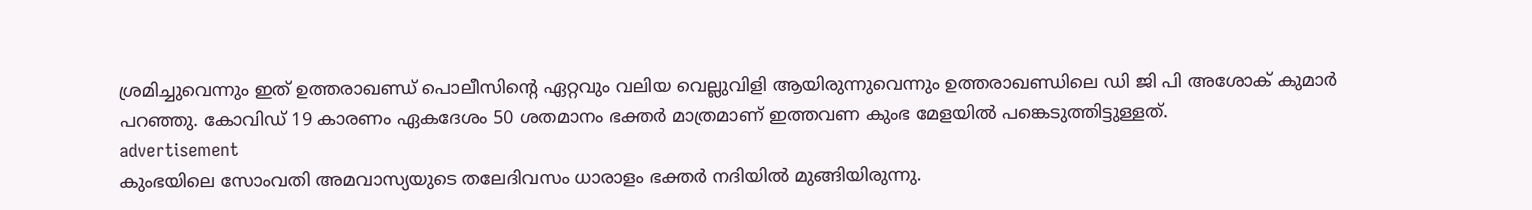ശ്രമിച്ചുവെന്നും ഇത് ഉത്തരാഖണ്ഡ് പൊലീസിന്റെ ഏറ്റവും വലിയ വെല്ലുവിളി ആയിരുന്നുവെന്നും ഉത്തരാഖണ്ഡിലെ ഡി ജി പി അശോക് കുമാർ പറഞ്ഞു. കോവിഡ് 19 കാരണം ഏകദേശം 50 ശതമാനം ഭക്തർ മാത്രമാണ് ഇത്തവണ കുംഭ മേളയിൽ പങ്കെടുത്തിട്ടുള്ളത്.
advertisement
കുംഭയിലെ സോംവതി അമവാസ്യയുടെ തലേദിവസം ധാരാളം ഭക്തർ നദിയിൽ മുങ്ങിയിരുന്നു.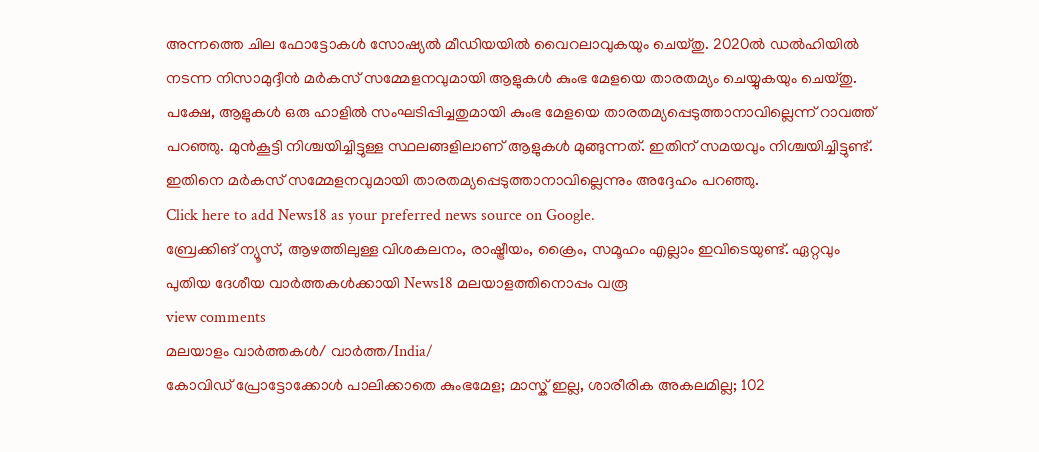അന്നത്തെ ചില ഫോട്ടോകൾ സോഷ്യൽ മീഡിയയിൽ വൈറലാവുകയും ചെയ്തു. 2020ൽ ഡൽഹിയിൽ നടന്ന നിസാമുദ്ദീൻ മർകസ് സമ്മേളനവുമായി ആളുകൾ കുംഭ മേളയെ താരതമ്യം ചെയ്യുകയും ചെയ്തു. പക്ഷേ, ആളുകൾ ഒരു ഹാളിൽ സംഘടിപ്പിച്ചതുമായി കുംഭ മേളയെ താരതമ്യപ്പെടുത്താനാവില്ലെന്ന് റാവത്ത് പറഞ്ഞു. മുൻകൂട്ടി നിശ്ചയിച്ചിട്ടുള്ള സ്ഥലങ്ങളിലാണ് ആളുകൾ മുങ്ങുന്നത്. ഇതിന് സമയവും നിശ്ചയിച്ചിട്ടുണ്ട്. ഇതിനെ മർകസ് സമ്മേളനവുമായി താരതമ്യപ്പെടുത്താനാവില്ലെന്നും അദ്ദേഹം പറഞ്ഞു.
Click here to add News18 as your preferred news source on Google.
ബ്രേക്കിങ് ന്യൂസ്, ആഴത്തിലുള്ള വിശകലനം, രാഷ്ട്രീയം, ക്രൈം, സമൂഹം എല്ലാം ഇവിടെയുണ്ട്. ഏറ്റവും പുതിയ ദേശീയ വാർത്തകൾക്കായി News18 മലയാളത്തിനൊപ്പം വരൂ
view comments
മലയാളം വാർത്തകൾ/ വാർത്ത/India/
കോവിഡ് പ്രോട്ടോക്കോൾ പാലിക്കാതെ കുംഭമേള; മാസ്ക് ഇല്ല, ശാരീരിക അകലമില്ല; 102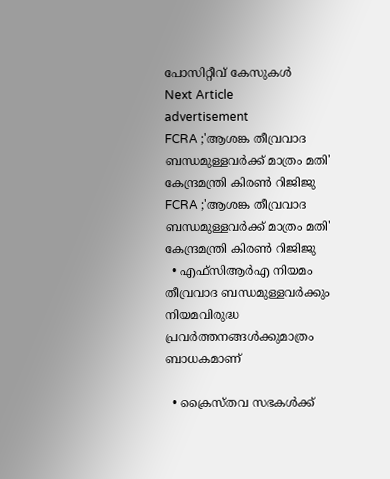പോസിറ്റീവ് കേസുകൾ
Next Article
advertisement
FCRA ;'ആശങ്ക തീവ്രവാദ ബന്ധമുള്ളവർക്ക് മാത്രം മതി' കേന്ദ്രമന്ത്രി കിരണ്‍ റിജിജു
FCRA ;'ആശങ്ക തീവ്രവാദ ബന്ധമുള്ളവർക്ക് മാത്രം മതി' കേന്ദ്രമന്ത്രി കിരണ്‍ റിജിജു
  • എഫ്‌സിആർഎ നിയമം തീവ്രവാദ ബന്ധമുള്ളവർക്കും നിയമവിരുദ്ധ പ്രവർത്തനങ്ങൾക്കുമാത്രം ബാധകമാണ്

  • ക്രൈസ്തവ സഭകൾക്ക്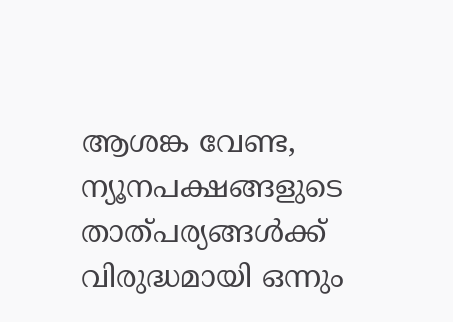ആശങ്ക വേണ്ട, ന്യൂനപക്ഷങ്ങളുടെ താത്പര്യങ്ങൾക്ക് വിരുദ്ധമായി ഒന്നും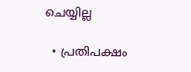ചെയ്യില്ല

  • പ്രതിപക്ഷം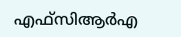എഫ്‌സിആർഎ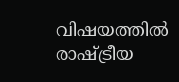വിഷയത്തിൽ രാഷ്ട്രീയ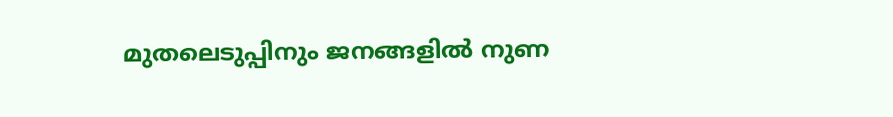മുതലെടുപ്പിനും ജനങ്ങളിൽ നുണ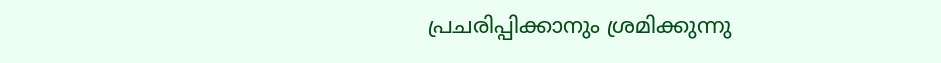പ്രചരിപ്പിക്കാനും ശ്രമിക്കുന്നു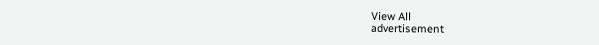View All
advertisement